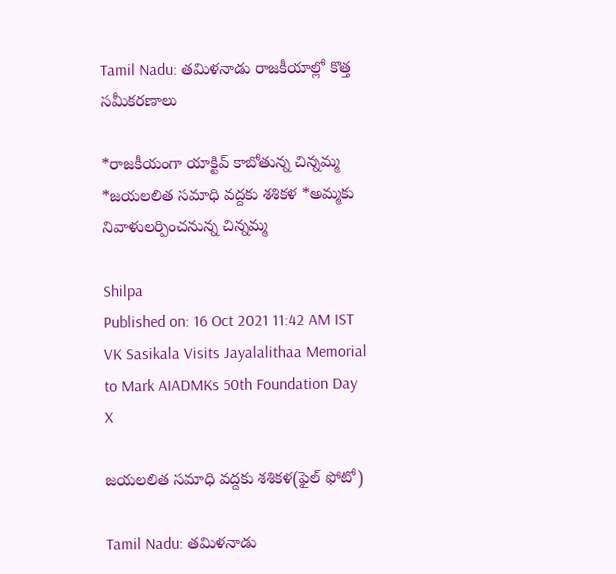Tamil Nadu: తమిళనాడు రాజకీయాల్లో కొత్త సమీకరణాలు

*రాజకీయంగా యాక్టివ్ కాబోతున్న చిన్నమ్మ *జయలలిత సమాధి వద్దకు శశికళ *అమ్మకు నివాళులర్పించనున్న చిన్నమ్మ

Shilpa
Published on: 16 Oct 2021 11:42 AM IST
VK Sasikala Visits Jayalalithaa Memorial to Mark AIADMKs 50th Foundation Day
X

జయలలిత సమాధి వద్దకు శశికళ(ఫైల్ ఫోటో)

Tamil Nadu: తమిళనాడు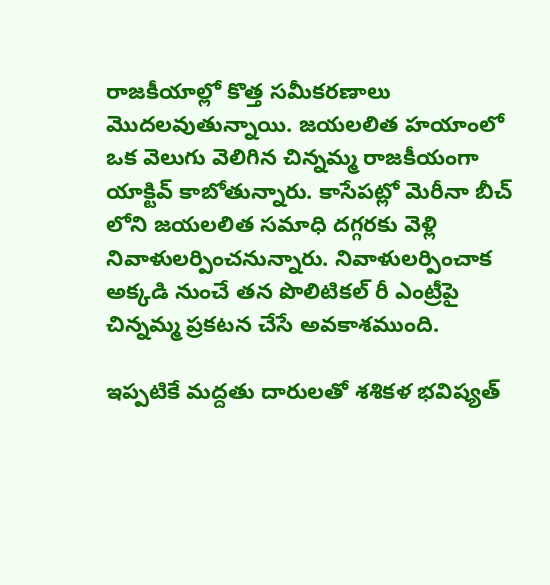రాజకీయాల్లో కొత్త సమీకరణాలు మొదలవుతున్నాయి. జయలలిత హయాంలో ఒక వెలుగు వెలిగిన చిన్నమ్మ రాజకీయంగా యాక్టివ్ కాబోతున్నారు. కాసేపట్లో మెరీనా బీచ్ లోని జయలలిత సమాధి దగ్గరకు వెళ్లి నివాళులర్పించనున్నారు. నివాళులర్పించాక అక్కడి నుంచే తన పొలిటికల్ రీ ఎంట్రీపై చిన్నమ్మ ప్రకటన చేసే అవకాశముంది.

ఇప్పటికే మద్దతు దారులతో శశికళ భవిష్యత్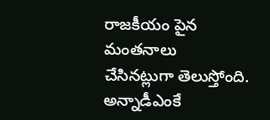రాజకీయం పైన మంతనాలు చేసినట్లుగా తెలుస్తోంది. అన్నాడీఎంకే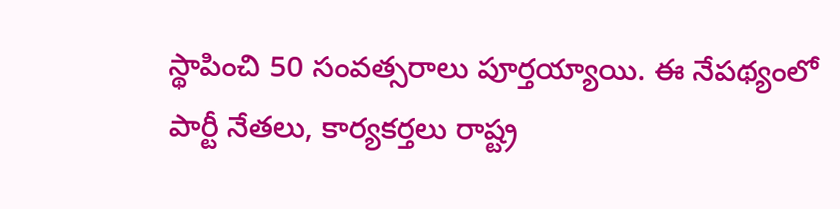స్థాపించి 50 సంవత్సరాలు పూర్తయ్యాయి. ఈ నేపథ్యంలో పార్టీ నేతలు, కార్యకర్తలు రాష్ట్ర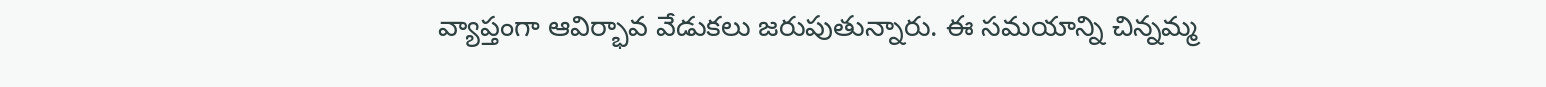వ్యాప్తంగా ఆవిర్భావ వేడుకలు జరుపుతున్నారు. ఈ సమయాన్ని చిన్నమ్మ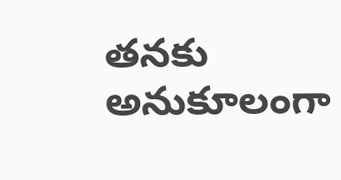తనకు అనుకూలంగా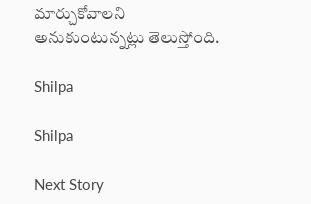మార్చుకోవాలని అనుకుంటున్నట్లు తెలుస్తోంది.

Shilpa

Shilpa

Next Story